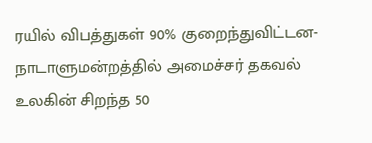ரயில் விபத்துகள் 90% குறைந்துவிட்டன- நாடாளுமன்றத்தில் அமைச்சர் தகவல் உலகின் சிறந்த 50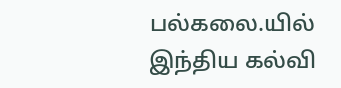பல்கலை.யில் இந்திய கல்வி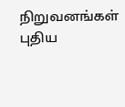நிறுவனங்கள் புதிய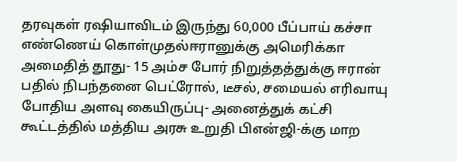தரவுகள் ரஷியாவிடம் இருந்து 60,000 பீப்பாய் கச்சா எண்ணெய் கொள்முதல்ஈரானுக்கு அமெரிக்கா அமைதித் தூது- 15 அம்ச போர் நிறுத்தத்துக்கு ஈரான் பதில் நிபந்தனை பெட்ரோல், டீசல், சமையல் எரிவாயு போதிய அளவு கையிருப்பு- அனைத்துக் கட்சி கூட்டத்தில் மத்திய அரசு உறுதி பிஎன்ஜி-க்கு மாற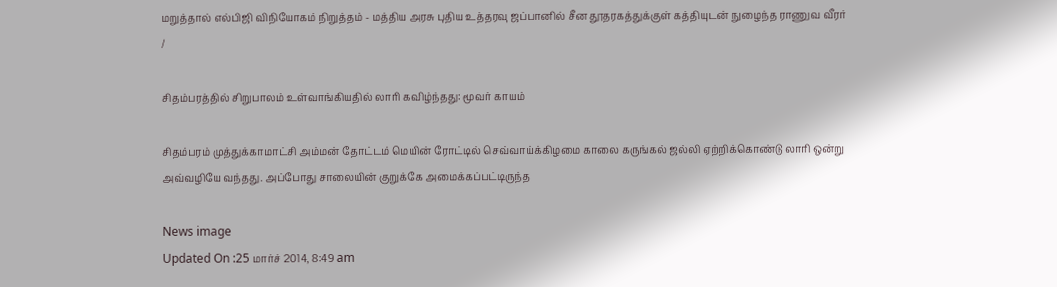மறுத்தால் எல்பிஜி விநியோகம் நிறுத்தம் - மத்திய அரசு புதிய உத்தரவு ஜப்பானில் சீன தூதரகத்துக்குள் கத்தியுடன் நுழைந்த ராணுவ வீரர்
/

சிதம்பரத்தில் சிறுபாலம் உள்வாங்கியதில் லாரி கவிழ்ந்தது: மூவர் காயம்

சிதம்பரம் முத்துக்காமாட்சி அம்மன் தோட்டம் மெயின் ரோட்டில் செவ்வாய்க்கிழமை காலை கருங்கல் ஜல்லி ஏற்றிக்கொண்டு லாரி ஒன்று அவ்வழியே வந்தது. அப்போது சாலையின் குறுக்கே அமைக்கப்பட்டிருந்த

News image
Updated On :25 மார்ச் 2014, 8:49 am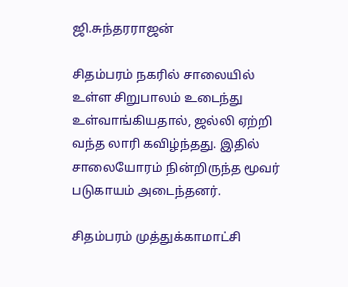ஜி.சுந்தரராஜன்

சிதம்பரம் நகரில் சாலையில் உள்ள சிறுபாலம் உடைந்து உள்வாங்கியதால், ஜல்லி ஏற்றி வந்த லாரி கவிழ்ந்தது. இதில் சாலையோரம் நின்றிருந்த மூவர் படுகாயம் அடைந்தனர்.

சிதம்பரம் முத்துக்காமாட்சி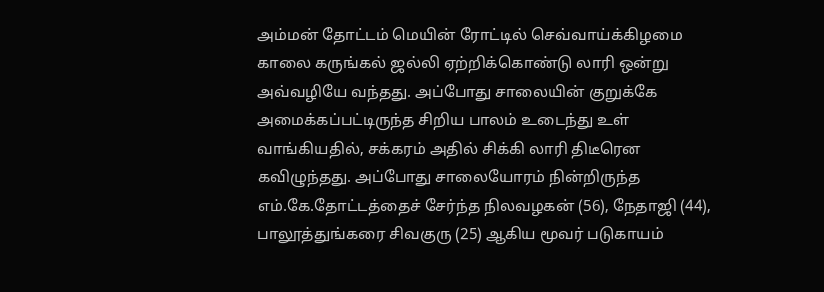அம்மன் தோட்டம் மெயின் ரோட்டில் செவ்வாய்க்கிழமை காலை கருங்கல் ஜல்லி ஏற்றிக்கொண்டு லாரி ஒன்று அவ்வழியே வந்தது. அப்போது சாலையின் குறுக்கே அமைக்கப்பட்டிருந்த சிறிய பாலம் உடைந்து உள் வாங்கியதில், சக்கரம் அதில் சிக்கி லாரி திடீரென கவிழுந்தது. அப்போது சாலையோரம் நின்றிருந்த எம்.கே.தோட்டத்தைச் சேர்ந்த நிலவழகன் (56), நேதாஜி (44), பாலூத்துங்கரை சிவகுரு (25) ஆகிய மூவர் படுகாயம்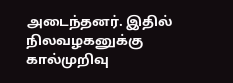அடைந்தனர். இதில் நிலவழகனுக்கு கால்முறிவு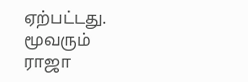ஏற்பட்டது. மூவரும் ராஜா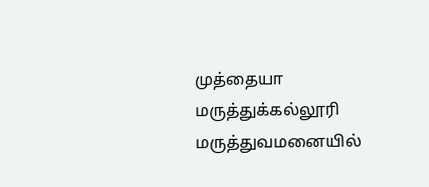முத்தையா மருத்துக்கல்லூரி மருத்துவமனையில்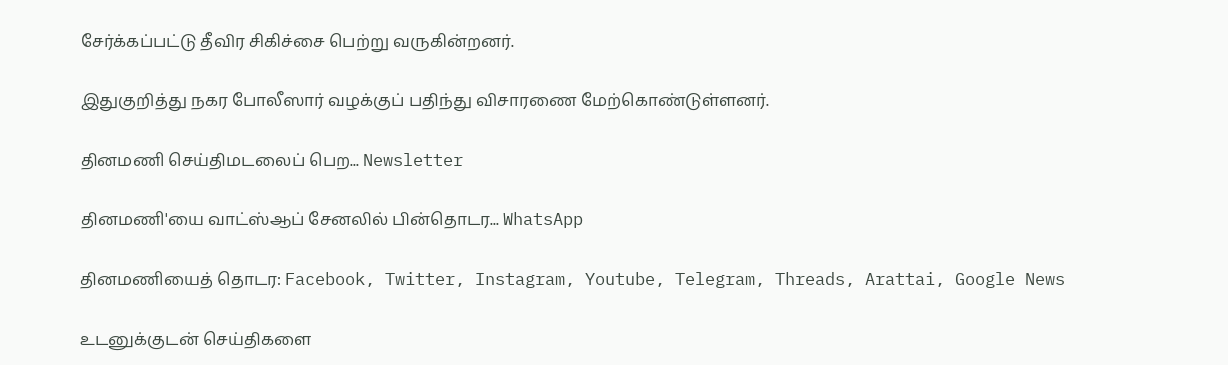சேர்க்கப்பட்டு தீவிர சிகிச்சை பெற்று வருகின்றனர்.

இதுகுறித்து நகர போலீஸார் வழக்குப் பதிந்து விசாரணை மேற்கொண்டுள்ளனர்.

தினமணி செய்திமடலைப் பெற... Newsletter

தினமணி'யை வாட்ஸ்ஆப் சேனலில் பின்தொடர... WhatsApp

தினமணியைத் தொடர: Facebook, Twitter, Instagram, Youtube, Telegram, Threads, Arattai, Google News

உடனுக்குடன் செய்திகளை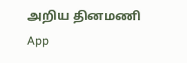அறிய தினமணி App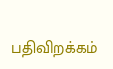பதிவிறக்கம்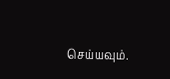செய்யவும்.